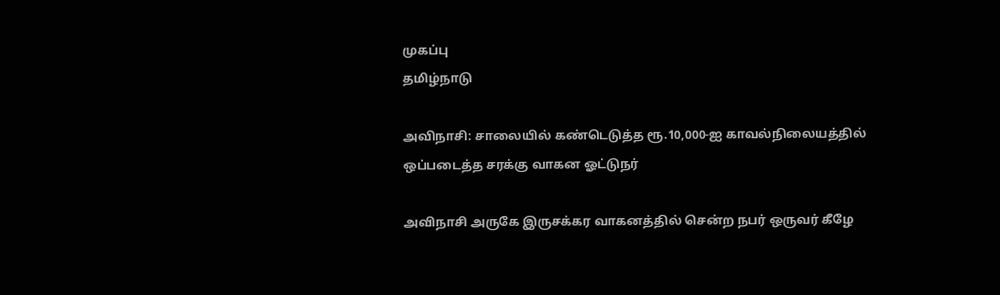முகப்பு
தமிழ்நாடு

அவிநாசி: சாலையில் கண்டெடுத்த ரூ.10,000-ஐ காவல்நிலையத்தில் ஒப்படைத்த சரக்கு வாகன ஓட்டுநர்

அவிநாசி அருகே இருசக்கர வாகனத்தில் சென்ற நபர் ஒருவர் கீழே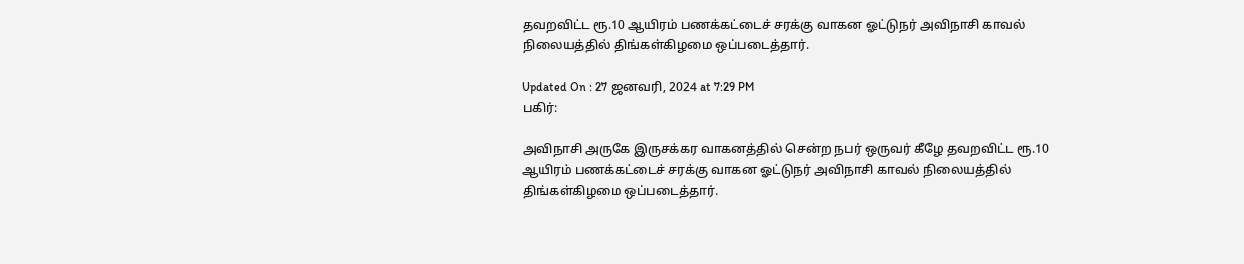தவறவிட்ட ரூ.10 ஆயிரம் பணக்கட்டைச் சரக்கு வாகன ஓட்டுநர் அவிநாசி காவல் நிலையத்தில் திங்கள்கிழமை ஒப்படைத்தார்.

Updated On : 27 ஜனவரி, 2024 at 7:29 PM
பகிர்:

அவிநாசி அருகே இருசக்கர வாகனத்தில் சென்ற நபர் ஒருவர் கீழே தவறவிட்ட ரூ.10 ஆயிரம் பணக்கட்டைச் சரக்கு வாகன ஓட்டுநர் அவிநாசி காவல் நிலையத்தில் திங்கள்கிழமை ஒப்படைத்தார்.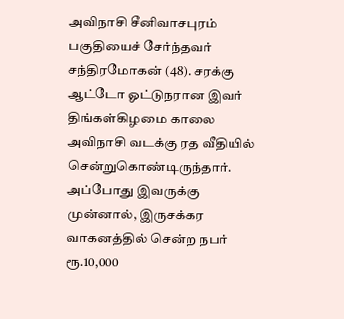அவிநாசி சீனிவாசபுரம் பகுதியைச் சேர்ந்தவர் சந்திரமோகன் (48). சரக்கு ஆட்டோ ஓட்டுநரான இவர் திங்கள்கிழமை காலை அவிநாசி வடக்கு ரத வீதியில் சென்றுகொண்டிருந்தார். அப்போது இவருக்கு முன்னால், இருசக்கர வாகனத்தில் சென்ற நபர் ரூ.10,000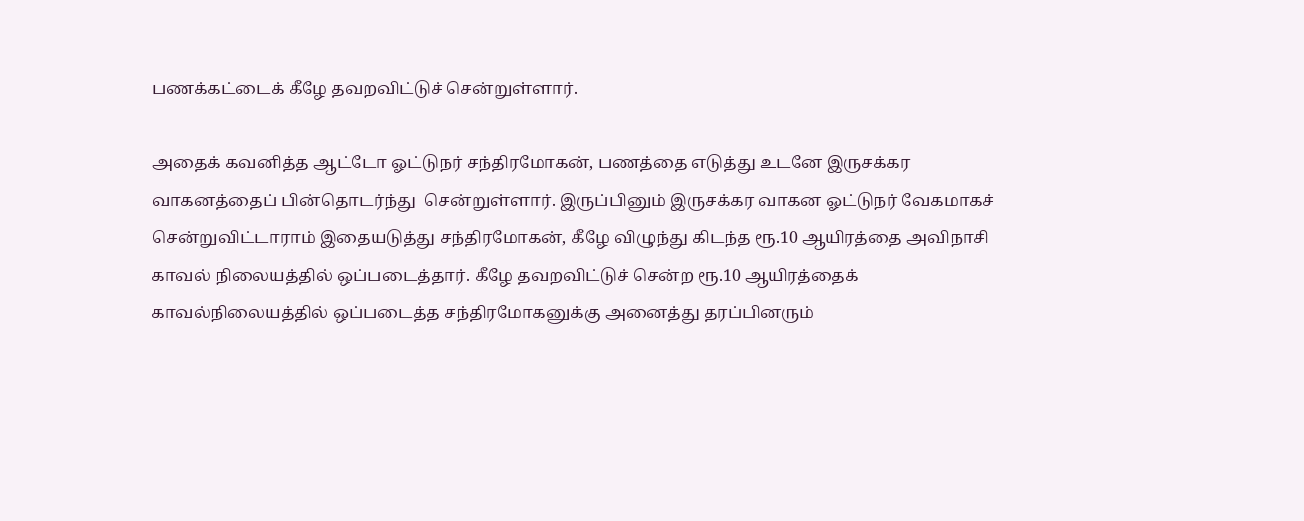பணக்கட்டைக் கீழே தவறவிட்டுச் சென்றுள்ளார்.

அதைக் கவனித்த ஆட்டோ ஓட்டுநர் சந்திரமோகன், பணத்தை எடுத்து உடனே இருசக்கர வாகனத்தைப் பின்தொடர்ந்து  சென்றுள்ளார். இருப்பினும் இருசக்கர வாகன ஓட்டுநர் வேகமாகச் சென்றுவிட்டாராம் இதையடுத்து சந்திரமோகன், கீழே விழுந்து கிடந்த ரூ.10 ஆயிரத்தை அவிநாசி காவல் நிலையத்தில் ஒப்படைத்தார். கீழே தவறவிட்டுச் சென்ற ரூ.10 ஆயிரத்தைக் காவல்நிலையத்தில் ஒப்படைத்த சந்திரமோகனுக்கு அனைத்து தரப்பினரும்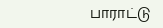பாராட்டு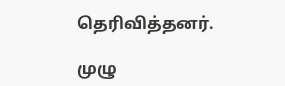தெரிவித்தனர்.

முழு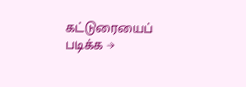கட்டுரையைப் படிக்க →